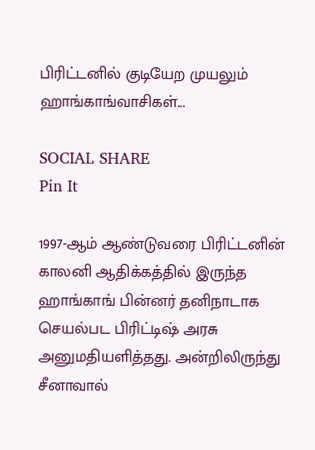பிரிட்டனில் குடியேற முயலும் ஹாங்காங்வாசிகள்...

SOCIAL SHARE
Pin It

1997-ஆம் ஆண்டுவரை பிரிட்டனின் காலனி ஆதிக்கத்தில் இருந்த ஹாங்காங் பின்னர் தனிநாடாக செயல்பட பிரிட்டிஷ் அரசு அனுமதியளித்தது. அன்றிலிருந்து சீனாவால்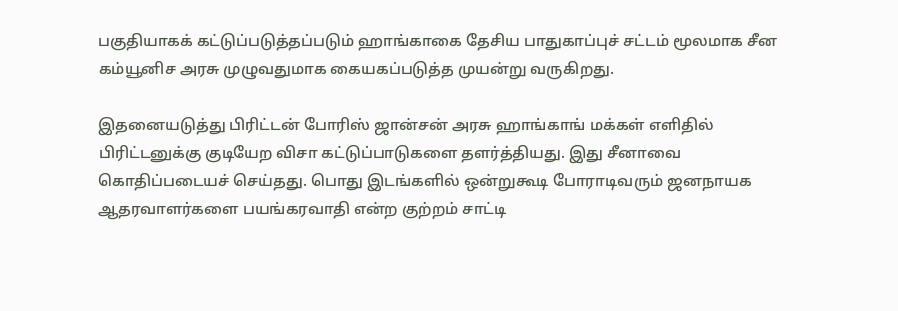பகுதியாகக் கட்டுப்படுத்தப்படும் ஹாங்காகை தேசிய பாதுகாப்புச் சட்டம் மூலமாக சீன கம்யூனிச அரசு முழுவதுமாக கையகப்படுத்த முயன்று வருகிறது.

இதனையடுத்து பிரிட்டன் போரிஸ் ஜான்சன் அரசு ஹாங்காங் மக்கள் எளிதில் பிரிட்டனுக்கு குடியேற விசா கட்டுப்பாடுகளை தளர்த்தியது. இது சீனாவை கொதிப்படையச் செய்தது. பொது இடங்களில் ஒன்றுகூடி போராடிவரும் ஜனநாயக ஆதரவாளர்களை பயங்கரவாதி என்ற குற்றம் சாட்டி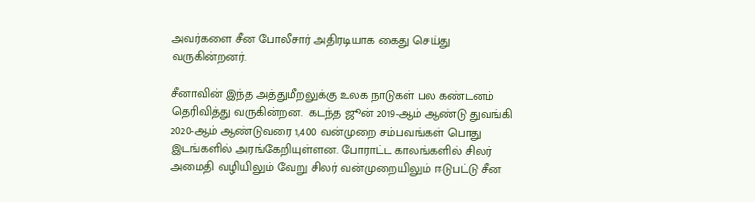அவர்களை சீன போலீசார் அதிரடியாக கைது செய்து வருகின்றனர்.

சீனாவின் இந்த அத்துமீறலுக்கு உலக நாடுகள் பல கண்டனம் தெரிவித்து வருகின்றன.  கடந்த ஜூன் 2019-ஆம் ஆண்டு துவங்கி 2020-ஆம் ஆண்டுவரை 1,400 வன்முறை சம்பவங்கள் பொது இடங்களில் அரங்கேறியுள்ளன. போராட்ட காலங்களில் சிலர் அமைதி வழியிலும் வேறு சிலர் வன்முறையிலும் ஈடுபட்டு சீன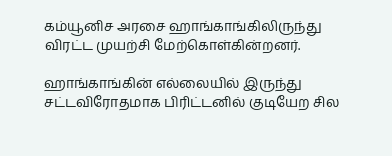கம்யூனிச அரசை ஹாங்காங்கிலிருந்து விரட்ட முயற்சி மேற்கொள்கின்றனர்.

ஹாங்காங்கின் எல்லையில் இருந்து சட்டவிரோதமாக பிரிட்டனில் குடியேற சில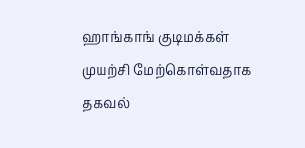ஹாங்காங் குடிமக்கள் முயற்சி மேற்கொள்வதாக தகவல்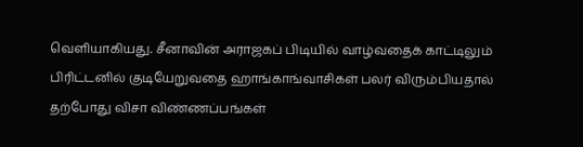வெளியாகியது. சீனாவின் அராஜகப் பிடியில் வாழ்வதைக் காட்டிலும் பிரிட்டனில் குடியேறுவதை ஹாங்காங்வாசிகள் பலர் விரும்பியதால் தற்போது விசா விண்ணப்பங்கள்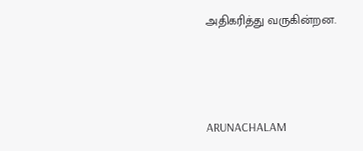அதிகரித்து வருகின்றன.



ARUNACHALAM